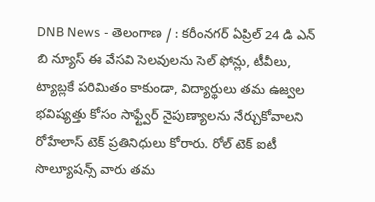DNB News - తెలంగాణ / : కరీంనగర్ ఏప్రిల్ 24 డి ఎన్ బి న్యూస్ ఈ వేసవి సెలవులను సెల్ ఫోన్లు, టీవీలు, ట్యాబ్లకే పరిమితం కాకుండా, విద్యార్థులు తమ ఉజ్వల భవిష్యత్తు కోసం సాఫ్ట్వేర్ నైపుణ్యాలను నేర్చుకోవాలని రోహేలాస్ టెక్ ప్రతినిధులు కోరారు. రోల్ టెక్ ఐటీ సొల్యూషన్స్ వారు తమ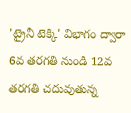'ట్రైనీ టెక్కి' విభాగం ద్వారా 6వ తరగతి నుండి 12వ తరగతి చదువుతున్న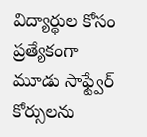విద్యార్థుల కోసం ప్రత్యేకంగా మూడు సాఫ్ట్వేర్ కోర్సులను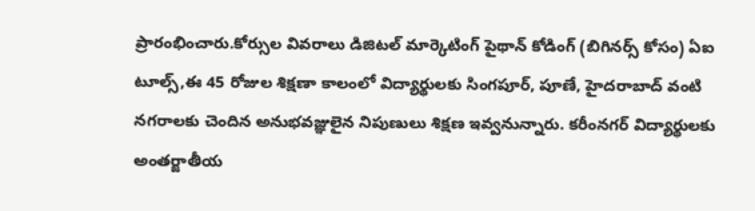ప్రారంభించారు.కోర్సుల వివరాలు డిజిటల్ మార్కెటింగ్ పైథాన్ కోడింగ్ (బిగినర్స్ కోసం) ఏఐ టూల్స్,ఈ 45 రోజుల శిక్షణా కాలంలో విద్యార్థులకు సింగపూర్, పూణే, హైదరాబాద్ వంటి నగరాలకు చెందిన అనుభవజ్ఞులైన నిపుణులు శిక్షణ ఇవ్వనున్నారు. కరీంనగర్ విద్యార్థులకు అంతర్జాతీయ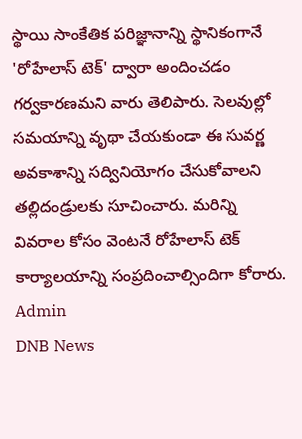స్థాయి సాంకేతిక పరిజ్ఞానాన్ని స్థానికంగానే 'రోహేలాస్ టెక్' ద్వారా అందించడం గర్వకారణమని వారు తెలిపారు. సెలవుల్లో సమయాన్ని వృథా చేయకుండా ఈ సువర్ణ అవకాశాన్ని సద్వినియోగం చేసుకోవాలని తల్లిదండ్రులకు సూచించారు. మరిన్ని వివరాల కోసం వెంటనే రోహేలాస్ టెక్ కార్యాలయాన్ని సంప్రదించాల్సిందిగా కోరారు.
Admin
DNB News